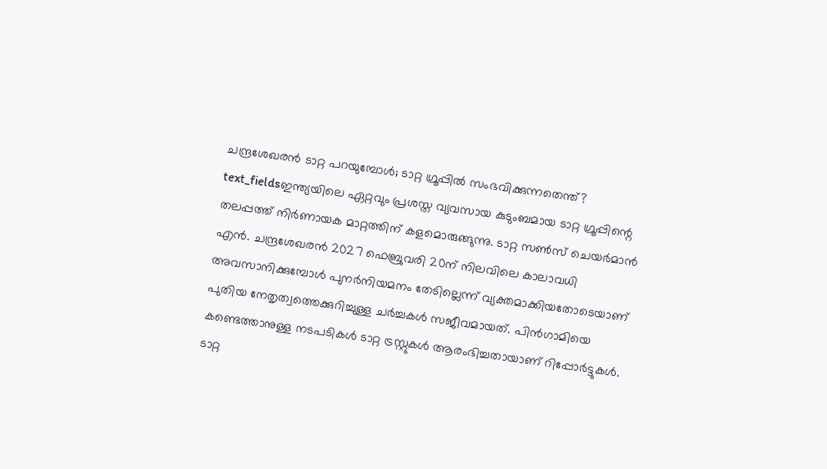ചന്ദ്രശേഖരൻ ടാറ്റ പറയുമ്പോൾ; ടാറ്റ ഗ്രൂപ്പിൽ സംഭവിക്കുന്നതെന്ത്?
text_fieldsഇന്ത്യയിലെ ഏറ്റവും പ്രശസ്ത വ്യവസായ കുടുംബമായ ടാറ്റ ഗ്രൂപ്പിന്റെ തലപ്പത്ത് നിർണായക മാറ്റത്തിന് കളമൊരുങ്ങുന്നു. ടാറ്റ സൺസ് ചെയർമാൻ എൻ. ചന്ദ്രശേഖരൻ 2027 ഫെബ്രുവരി 20ന് നിലവിലെ കാലാവധി അവസാനിക്കുമ്പോൾ പുനർനിയമനം തേടില്ലെന്ന് വ്യക്തമാക്കിയതോടെയാണ് പുതിയ നേതൃത്വത്തെക്കുറിച്ചുള്ള ചർച്ചകൾ സജീവമായത്. പിൻഗാമിയെ കണ്ടെത്താനുള്ള നടപടികൾ ടാറ്റ ട്രസ്റ്റുകൾ ആരംഭിച്ചതായാണ് റിപ്പോർട്ടുകൾ.
ടാറ്റ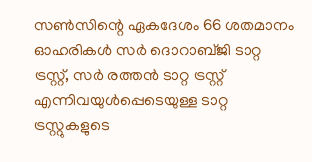സൺസിന്റെ ഏകദേശം 66 ശതമാനം ഓഹരികൾ സർ ദൊറാബ്ജി ടാറ്റ ട്രസ്റ്റ്, സർ രത്തൻ ടാറ്റ ട്രസ്റ്റ് എന്നിവയുൾപ്പെടെയുള്ള ടാറ്റ ട്രസ്റ്റുകളുടെ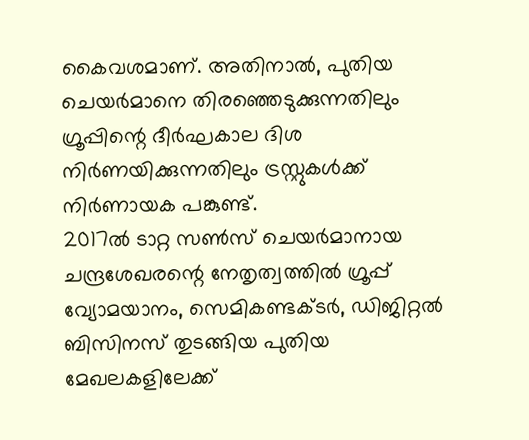കൈവശമാണ്. അതിനാൽ, പുതിയ ചെയർമാനെ തിരഞ്ഞെടുക്കുന്നതിലും ഗ്രൂപ്പിന്റെ ദീർഘകാല ദിശ നിർണയിക്കുന്നതിലും ട്രസ്റ്റുകൾക്ക് നിർണായക പങ്കുണ്ട്.
2017ൽ ടാറ്റ സൺസ് ചെയർമാനായ ചന്ദ്രശേഖരന്റെ നേതൃത്വത്തിൽ ഗ്രൂപ്പ് വ്യോമയാനം, സെമികണ്ടക്ടർ, ഡിജിറ്റൽ ബിസിനസ് തുടങ്ങിയ പുതിയ മേഖലകളിലേക്ക്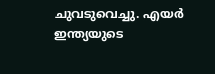ചുവടുവെച്ചു. എയർ ഇന്ത്യയുടെ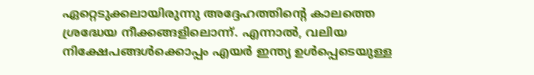ഏറ്റെടുക്കലായിരുന്നു അദ്ദേഹത്തിന്റെ കാലത്തെ ശ്രദ്ധേയ നീക്കങ്ങളിലൊന്ന്. എന്നാൽ, വലിയ നിക്ഷേപങ്ങൾക്കൊപ്പം എയർ ഇന്ത്യ ഉൾപ്പെടെയുള്ള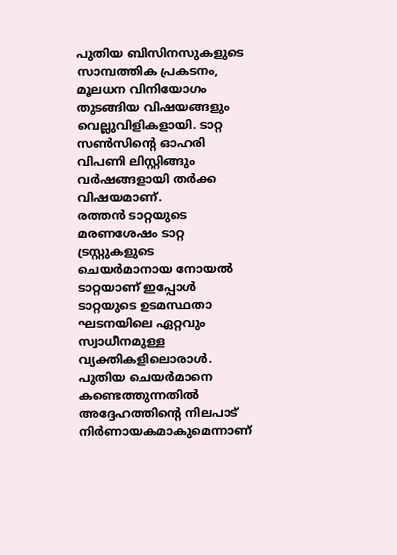പുതിയ ബിസിനസുകളുടെ സാമ്പത്തിക പ്രകടനം, മൂലധന വിനിയോഗം തുടങ്ങിയ വിഷയങ്ങളും വെല്ലുവിളികളായി. ടാറ്റ സൺസിന്റെ ഓഹരി വിപണി ലിസ്റ്റിങ്ങും വർഷങ്ങളായി തർക്ക വിഷയമാണ്.
രത്തൻ ടാറ്റയുടെ മരണശേഷം ടാറ്റ ട്രസ്റ്റുകളുടെ ചെയർമാനായ നോയൽ ടാറ്റയാണ് ഇപ്പോൾ ടാറ്റയുടെ ഉടമസ്ഥതാ ഘടനയിലെ ഏറ്റവും സ്വാധീനമുള്ള വ്യക്തികളിലൊരാൾ. പുതിയ ചെയർമാനെ കണ്ടെത്തുന്നതിൽ അദ്ദേഹത്തിന്റെ നിലപാട് നിർണായകമാകുമെന്നാണ്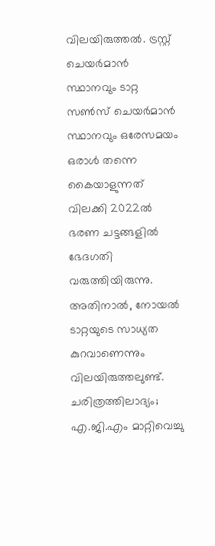വിലയിരുത്തൽ. ട്രസ്റ്റ് ചെയർമാൻ സ്ഥാനവും ടാറ്റ സൺസ് ചെയർമാൻ സ്ഥാനവും ഒരേസമയം ഒരാൾ തന്നെ കൈയാളുന്നത് വിലക്കി 2022ൽ ഭരണ ചട്ടങ്ങളിൽ ഭേദഗതി വരുത്തിയിരുന്നു. അതിനാൽ, നോയൽ ടാറ്റയുടെ സാധ്യത കുറവാണെന്നും വിലയിരുത്തലുണ്ട്.
ചരിത്രത്തിലാദ്യം; എ.ജി.എം മാറ്റിവെച്ചു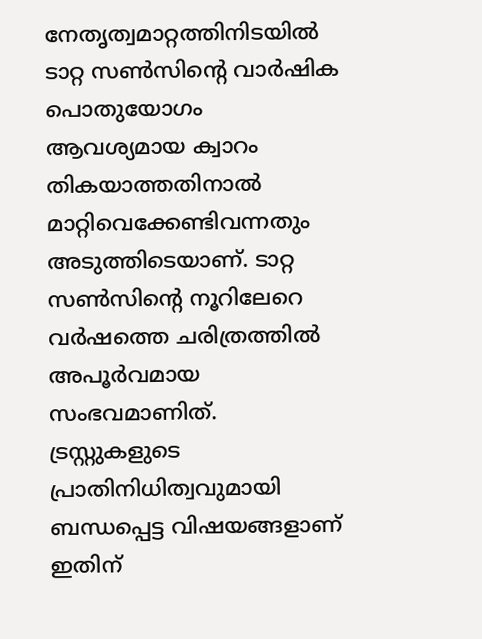നേതൃത്വമാറ്റത്തിനിടയിൽ ടാറ്റ സൺസിന്റെ വാർഷിക പൊതുയോഗം ആവശ്യമായ ക്വാറം തികയാത്തതിനാൽ മാറ്റിവെക്കേണ്ടിവന്നതും അടുത്തിടെയാണ്. ടാറ്റ സൺസിന്റെ നൂറിലേറെ വർഷത്തെ ചരിത്രത്തിൽ അപൂർവമായ സംഭവമാണിത്. ട്രസ്റ്റുകളുടെ പ്രാതിനിധിത്വവുമായി ബന്ധപ്പെട്ട വിഷയങ്ങളാണ് ഇതിന്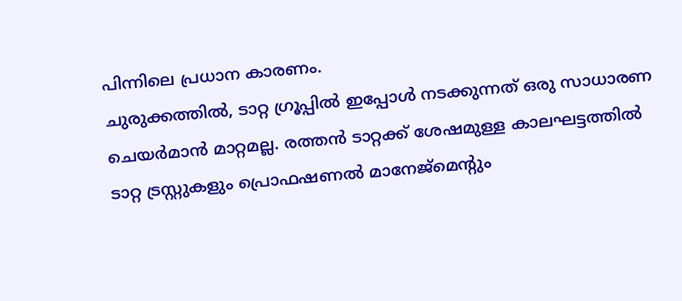പിന്നിലെ പ്രധാന കാരണം.
ചുരുക്കത്തിൽ, ടാറ്റ ഗ്രൂപ്പിൽ ഇപ്പോൾ നടക്കുന്നത് ഒരു സാധാരണ ചെയർമാൻ മാറ്റമല്ല. രത്തൻ ടാറ്റക്ക് ശേഷമുള്ള കാലഘട്ടത്തിൽ ടാറ്റ ട്രസ്റ്റുകളും പ്രൊഫഷണൽ മാനേജ്മെന്റും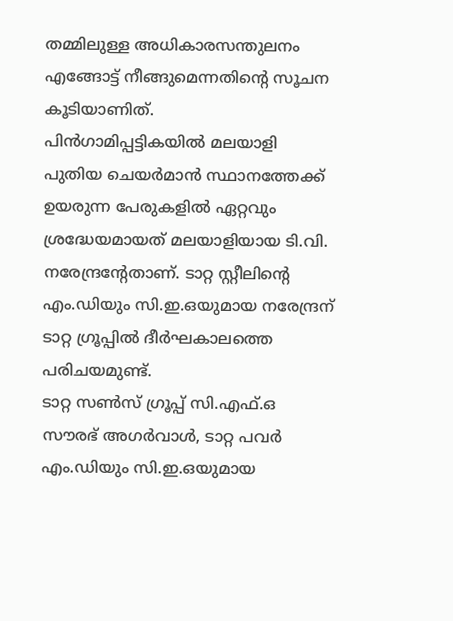തമ്മിലുള്ള അധികാരസന്തുലനം എങ്ങോട്ട് നീങ്ങുമെന്നതിന്റെ സൂചന കൂടിയാണിത്.
പിൻഗാമിപ്പട്ടികയിൽ മലയാളി
പുതിയ ചെയർമാൻ സ്ഥാനത്തേക്ക് ഉയരുന്ന പേരുകളിൽ ഏറ്റവും ശ്രദ്ധേയമായത് മലയാളിയായ ടി.വി. നരേന്ദ്രന്റേതാണ്. ടാറ്റ സ്റ്റീലിന്റെ എം.ഡിയും സി.ഇ.ഒയുമായ നരേന്ദ്രന് ടാറ്റ ഗ്രൂപ്പിൽ ദീർഘകാലത്തെ പരിചയമുണ്ട്.
ടാറ്റ സൺസ് ഗ്രൂപ്പ് സി.എഫ്.ഒ സൗരഭ് അഗർവാൾ, ടാറ്റ പവർ എം.ഡിയും സി.ഇ.ഒയുമായ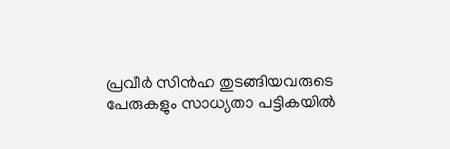പ്രവീർ സിൻഹ തുടങ്ങിയവരുടെ പേരുകളും സാധ്യതാ പട്ടികയിൽ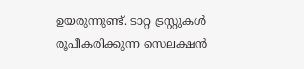ഉയരുന്നുണ്ട്. ടാറ്റ ട്രസ്റ്റുകൾ രൂപീകരിക്കുന്ന സെലക്ഷൻ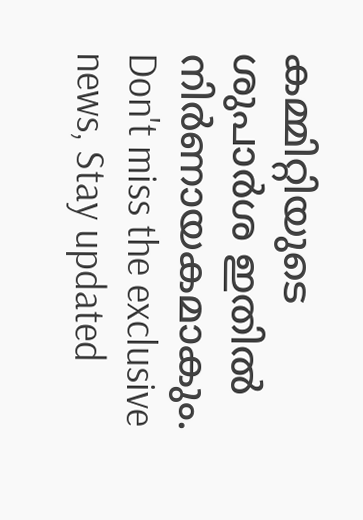കമ്മിറ്റിയുടെ ശുപാർശ ഇതിൽ നിർണായകമാകും.
Don't miss the exclusive news, Stay updated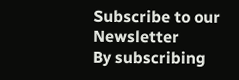Subscribe to our Newsletter
By subscribing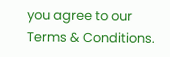you agree to our Terms & Conditions.